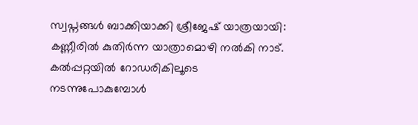സ്വപ്നങ്ങൾ ബാക്കിയാക്കി ശ്രീജേഷ് യാത്രയായി: കണ്ണീരിൽ കുതിർന്ന യാത്രാമൊഴി നൽകി നാട്.
കൽപ്പറ്റയിൽ റോഡരികിലൂടെ നടന്നുപോകുമ്പോൾ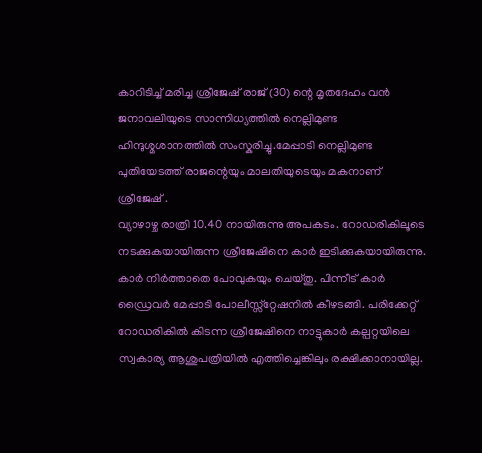കാറിടിച്ച് മരിച്ച ശ്രീജേഷ് രാജ് (30) ന്റെ മൃതദേഹം വൻ ജനാവലിയുടെ സാന്നിധ്യത്തിൽ നെല്ലിമുണ്ട ഹിന്ദുശ്മശാനത്തിൽ സംസ്കരിച്ചു.മേപ്പാടി നെല്ലിമുണ്ട പുതിയേടത്ത് രാജന്റെയും മാലതിയുടെയും മകനാണ് ശ്രീജേഷ് .
വ്യാഴാഴ്ച രാത്രി 10.40 നായിരുന്നു അപകടം. റോഡരികിലൂടെ നടക്കുകയായിരുന്ന ശ്രീജേഷിനെ കാർ ഇടിക്കുകയായിരുന്നു. കാർ നിർത്താതെ പോവുകയും ചെയ്തു. പിന്നീട് കാർ ഡ്രൈവർ മേപ്പാടി പോലീസ്സ്റ്റേഷനിൽ കീഴടങ്ങി. പരിക്കേറ്റ് റോഡരികിൽ കിടന്ന ശ്രീജേഷിനെ നാട്ടുകാർ കല്പറ്റയിലെ സ്വകാര്യ ആശുപത്രിയിൽ എത്തിച്ചെങ്കിലും രക്ഷിക്കാനായില്ല.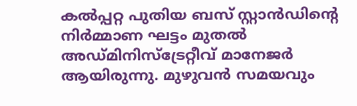കൽപ്പറ്റ പുതിയ ബസ് സ്റ്റാൻഡിന്റെ നിർമ്മാണ ഘട്ടം മുതൽ അഡ്മിനിസ്ട്രേറ്റീവ് മാനേജർ ആയിരുന്നു. മുഴുവൻ സമയവും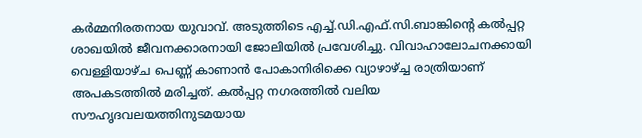കർമ്മനിരതനായ യുവാവ്. അടുത്തിടെ എച്ച്.ഡി.എഫ്.സി.ബാങ്കിന്റെ കൽപ്പറ്റ ശാഖയിൽ ജീവനക്കാരനായി ജോലിയിൽ പ്രവേശിച്ചു. വിവാഹാലോചനക്കായി വെള്ളിയാഴ്ച പെണ്ണ് കാണാൻ പോകാനിരിക്കെ വ്യാഴാഴ്ച്ച രാത്രിയാണ് അപകടത്തിൽ മരിച്ചത്. കൽപ്പറ്റ നഗരത്തിൽ വലിയ സൗഹൃദവലയത്തിനുടമയായ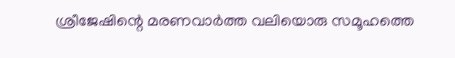ശ്രീജേഷിന്റെ മരണവാർത്ത വലിയൊരു സമൂഹത്തെ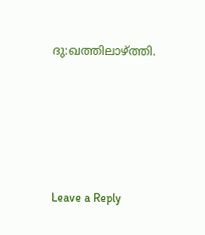ദു:ഖത്തിലാഴ്ത്തി.





Leave a Reply